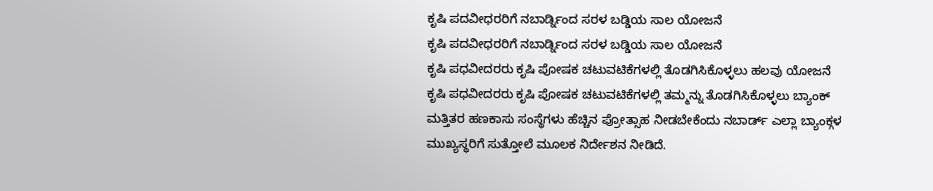ಕೃಷಿ ಪದವೀಧರರಿಗೆ ನಬಾರ್ಡ್ನಿಂದ ಸರಳ ಬಡ್ಡಿಯ ಸಾಲ ಯೋಜನೆ
ಕೃಷಿ ಪದವೀಧರರಿಗೆ ನಬಾರ್ಡ್ನಿಂದ ಸರಳ ಬಡ್ಡಿಯ ಸಾಲ ಯೋಜನೆ
ಕೃಷಿ ಪಧವೀದರರು ಕೃಷಿ ಪೋಷಕ ಚಟುವಟಿಕೆಗಳಲ್ಲಿ ತೊಡಗಿಸಿಕೊಳ್ಳಲು ಹಲವು ಯೋಜನೆ
ಕೃಷಿ ಪಧವೀದರರು ಕೃಷಿ ಪೋಷಕ ಚಟುವಟಿಕೆಗಳಲ್ಲಿ ತಮ್ಮನ್ನು ತೊಡಗಿಸಿಕೊಳ್ಳಲು ಬ್ಯಾಂಕ್ ಮತ್ತಿತರ ಹಣಕಾಸು ಸಂಸ್ಥೆಗಳು ಹೆಚ್ಚಿನ ಪ್ರೋತ್ಸಾಹ ನೀಡಬೇಕೆಂದು ನಬಾರ್ಡ್ ಎಲ್ಲಾ ಬ್ಯಾಂಕ್ಗಳ ಮುಖ್ಯಸ್ಥರಿಗೆ ಸುತ್ತೋಲೆ ಮೂಲಕ ನಿರ್ದೇಶನ ನೀಡಿದೆ.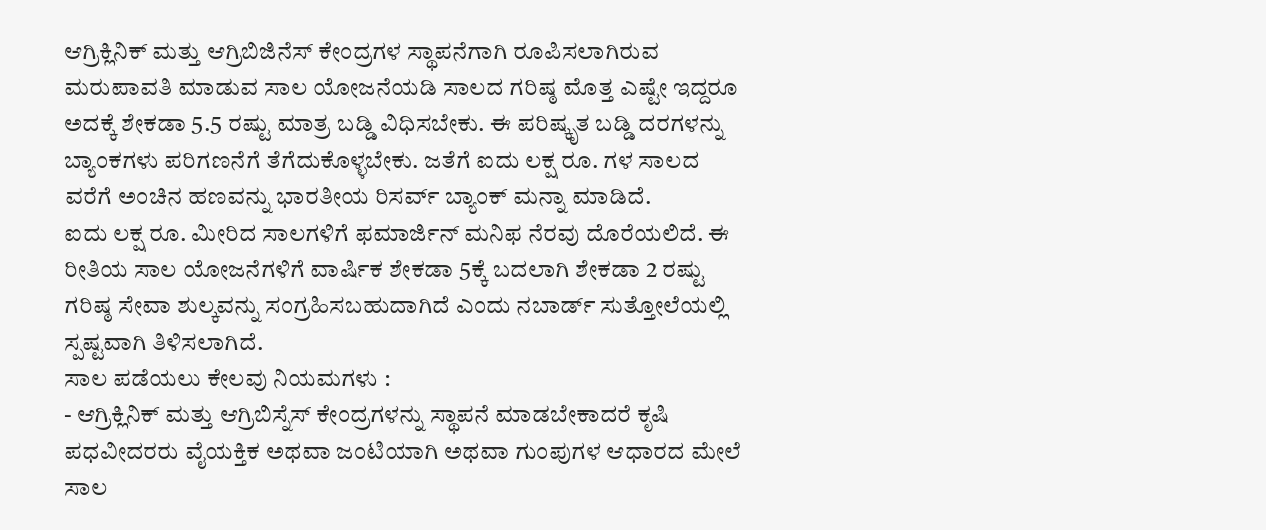ಆಗ್ರಿಕ್ಲಿನಿಕ್ ಮತ್ತು ಆಗ್ರಿಬಿಜಿನೆಸ್ ಕೇಂದ್ರಗಳ ಸ್ಥಾಪನೆಗಾಗಿ ರೂಪಿಸಲಾಗಿರುವ ಮರುಪಾವತಿ ಮಾಡುವ ಸಾಲ ಯೋಜನೆಯಡಿ ಸಾಲದ ಗರಿಷ್ಠ ಮೊತ್ತ ಎಷ್ಟೇ ಇದ್ದರೂ ಅದಕ್ಕೆ ಶೇಕಡಾ 5.5 ರಷ್ಟು ಮಾತ್ರ ಬಡ್ಡಿ ವಿಧಿಸಬೇಕು. ಈ ಪರಿಷ್ಕೃತ ಬಡ್ಡಿ ದರಗಳನ್ನು ಬ್ಯಾಂಕಗಳು ಪರಿಗಣನೆಗೆ ತೆಗೆದುಕೊಳ್ಳಬೇಕು. ಜತೆಗೆ ಐದು ಲಕ್ಷ ರೂ. ಗಳ ಸಾಲದ ವರೆಗೆ ಅಂಚಿನ ಹಣವನ್ನು ಭಾರತೀಯ ರಿಸರ್ವ್ ಬ್ಯಾಂಕ್ ಮನ್ನಾ ಮಾಡಿದೆ.
ಐದು ಲಕ್ಷ ರೂ. ಮೀರಿದ ಸಾಲಗಳಿಗೆ ಫಮಾರ್ಜಿನ್ ಮನಿಫ ನೆರವು ದೊರೆಯಲಿದೆ. ಈ ರೀತಿಯ ಸಾಲ ಯೋಜನೆಗಳಿಗೆ ವಾರ್ಷಿಕ ಶೇಕಡಾ 5ಕ್ಕೆ ಬದಲಾಗಿ ಶೇಕಡಾ 2 ರಷ್ಟು ಗರಿಷ್ಠ ಸೇವಾ ಶುಲ್ಕವನ್ನು ಸಂಗ್ರಹಿಸಬಹುದಾಗಿದೆ ಎಂದು ನಬಾರ್ಡ್ ಸುತ್ತೋಲೆಯಲ್ಲಿ ಸ್ಪಷ್ಟವಾಗಿ ತಿಳಿಸಲಾಗಿದೆ.
ಸಾಲ ಪಡೆಯಲು ಕೇಲವು ನಿಯಮಗಳು :
- ಆಗ್ರಿಕ್ಲಿನಿಕ್ ಮತ್ತು ಆಗ್ರಿಬಿಸ್ನೆಸ್ ಕೇಂದ್ರಗಳನ್ನು ಸ್ಥಾಪನೆ ಮಾಡಬೇಕಾದರೆ ಕೃಷಿ ಪಧವೀದರರು ವೈಯಕ್ತಿಕ ಅಥವಾ ಜಂಟಿಯಾಗಿ ಅಥವಾ ಗುಂಪುಗಳ ಆಧಾರದ ಮೇಲೆ ಸಾಲ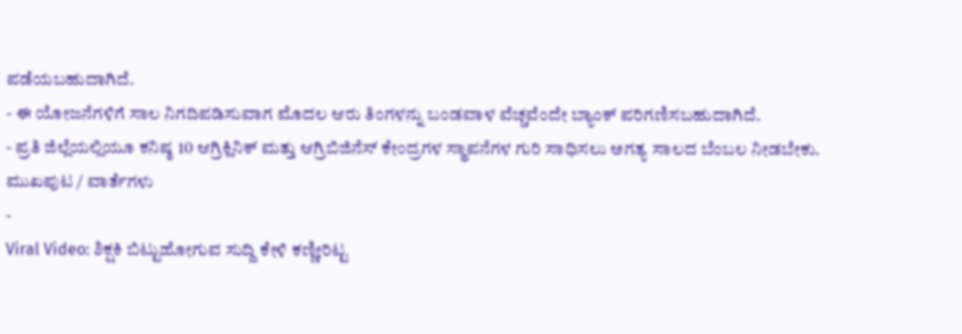ಪಡೆಯಬಹುದಾಗಿದೆ.
- ಈ ಯೋಜನೆಗಳಿಗೆ ಸಾಲ ನಿಗದಿಪಡಿಸುವಾಗ ಮೊದಲ ಆರು ತಿಂಗಳನ್ನು ಬಂಡವಾಳ ವೆಚ್ಚವೆಂದೇ ಬ್ಯಾಂಕ್ ಪರಿಗಣಿಸಬಹುದಾಗಿದೆ.
- ಪ್ರತಿ ಜಿಲ್ಲೆಯಲ್ಲಿಯೂ ಕನಿಷ್ಠ 10 ಆಗ್ರಿಕ್ಲಿನಿಕ್ ಮತ್ತು ಆಗ್ರಿಬಿಜಿನೆಸ್ ಕೇಂದ್ರಗಳ ಸ್ಥಾಪನೆಗಳ ಗುರಿ ಸಾಧಿಸಲು ಅಗತ್ಯ ಸಾಲದ ಬೆಂಬಲ ನೀಡಬೇಕು.
ಮುಖಪುಟ / ವಾರ್ತೆಗಳು
-
Viral Video: ಶಿಕ್ಷಕಿ ಬಿಟ್ಟುಹೋಗುವ ಸುದ್ದಿ ಕೇಳಿ ಕಣ್ಣೀರಿಟ್ಟ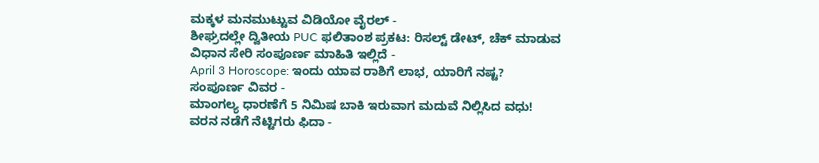ಮಕ್ಕಳ ಮನಮುಟ್ಟುವ ವಿಡಿಯೋ ವೈರಲ್ -
ಶೀಘ್ರದಲ್ಲೇ ದ್ವಿತೀಯ PUC ಫಲಿತಾಂಶ ಪ್ರಕಟ: ರಿಸಲ್ಟ್ ಡೇಟ್, ಚೆಕ್ ಮಾಡುವ ವಿಧಾನ ಸೇರಿ ಸಂಪೂರ್ಣ ಮಾಹಿತಿ ಇಲ್ಲಿದೆ -
April 3 Horoscope: ಇಂದು ಯಾವ ರಾಶಿಗೆ ಲಾಭ, ಯಾರಿಗೆ ನಷ್ಟ? ಸಂಪೂರ್ಣ ವಿವರ -
ಮಾಂಗಲ್ಯ ಧಾರಣೆಗೆ 5 ನಿಮಿಷ ಬಾಕಿ ಇರುವಾಗ ಮದುವೆ ನಿಲ್ಲಿಸಿದ ವಧು! ವರನ ನಡೆಗೆ ನೆಟ್ಟಿಗರು ಫಿದಾ -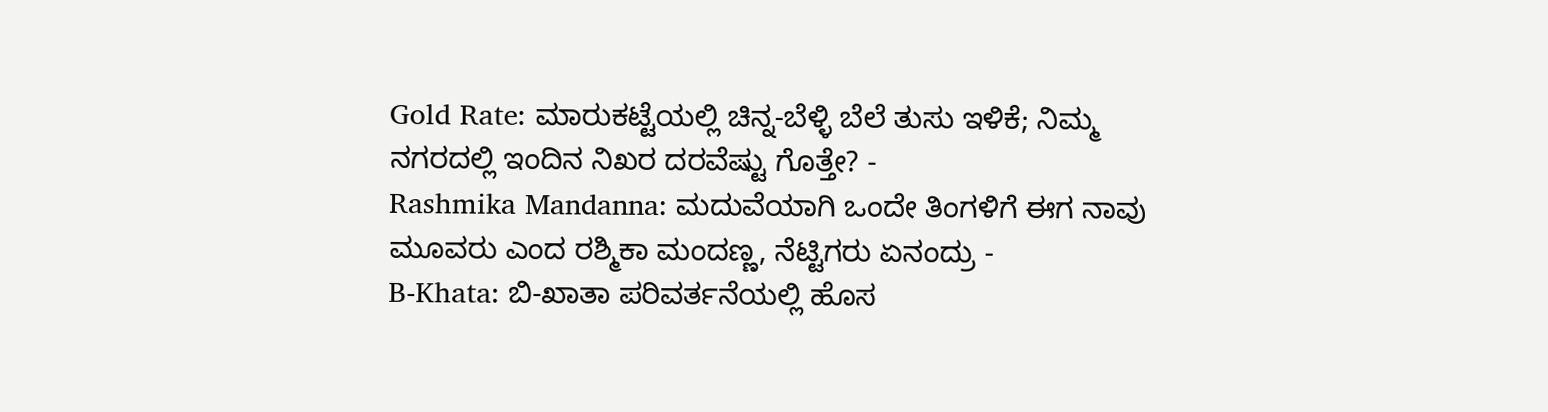Gold Rate: ಮಾರುಕಟ್ಟೆಯಲ್ಲಿ ಚಿನ್ನ-ಬೆಳ್ಳಿ ಬೆಲೆ ತುಸು ಇಳಿಕೆ; ನಿಮ್ಮ ನಗರದಲ್ಲಿ ಇಂದಿನ ನಿಖರ ದರವೆಷ್ಟು ಗೊತ್ತೇ? -
Rashmika Mandanna: ಮದುವೆಯಾಗಿ ಒಂದೇ ತಿಂಗಳಿಗೆ ಈಗ ನಾವು ಮೂವರು ಎಂದ ರಶ್ಮಿಕಾ ಮಂದಣ್ಣ, ನೆಟ್ಟಿಗರು ಏನಂದ್ರು -
B-Khata: ಬಿ-ಖಾತಾ ಪರಿವರ್ತನೆಯಲ್ಲಿ ಹೊಸ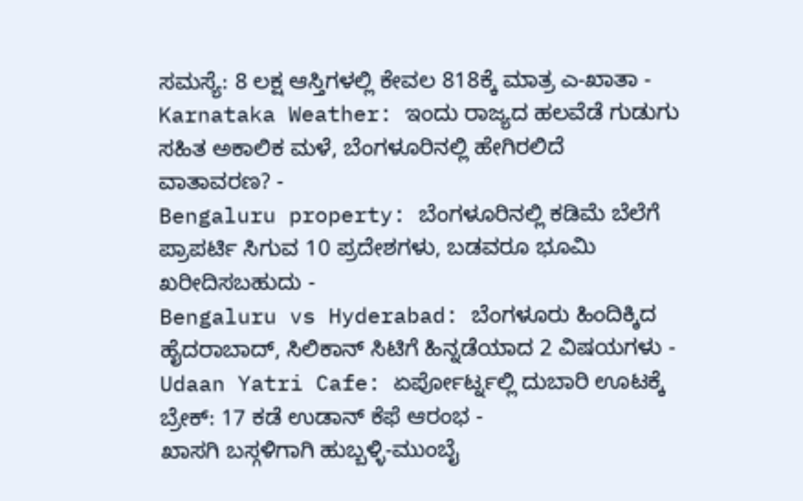ಸಮಸ್ಯೆ: 8 ಲಕ್ಷ ಆಸ್ತಿಗಳಲ್ಲಿ ಕೇವಲ 818ಕ್ಕೆ ಮಾತ್ರ ಎ-ಖಾತಾ -
Karnataka Weather: ಇಂದು ರಾಜ್ಯದ ಹಲವೆಡೆ ಗುಡುಗು ಸಹಿತ ಅಕಾಲಿಕ ಮಳೆ, ಬೆಂಗಳೂರಿನಲ್ಲಿ ಹೇಗಿರಲಿದೆ ವಾತಾವರಣ? -
Bengaluru property: ಬೆಂಗಳೂರಿನಲ್ಲಿ ಕಡಿಮೆ ಬೆಲೆಗೆ ಪ್ರಾಪರ್ಟಿ ಸಿಗುವ 10 ಪ್ರದೇಶಗಳು, ಬಡವರೂ ಭೂಮಿ ಖರೀದಿಸಬಹುದು -
Bengaluru vs Hyderabad: ಬೆಂಗಳೂರು ಹಿಂದಿಕ್ಕಿದ ಹೈದರಾಬಾದ್, ಸಿಲಿಕಾನ್ ಸಿಟಿಗೆ ಹಿನ್ನಡೆಯಾದ 2 ವಿಷಯಗಳು -
Udaan Yatri Cafe: ಏರ್ಪೋರ್ಟ್ನಲ್ಲಿ ದುಬಾರಿ ಊಟಕ್ಕೆ ಬ್ರೇಕ್: 17 ಕಡೆ ಉಡಾನ್ ಕೆಫೆ ಆರಂಭ -
ಖಾಸಗಿ ಬಸ್ಗಳಿಗಾಗಿ ಹುಬ್ಬಳ್ಳಿ-ಮುಂಬೈ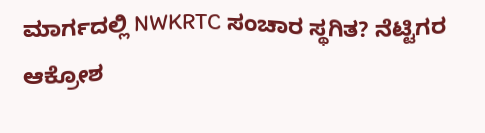ಮಾರ್ಗದಲ್ಲಿ NWKRTC ಸಂಚಾರ ಸ್ಥಗಿತ? ನೆಟ್ಟಿಗರ ಆಕ್ರೋಶ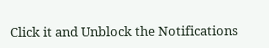Click it and Unblock the Notifications